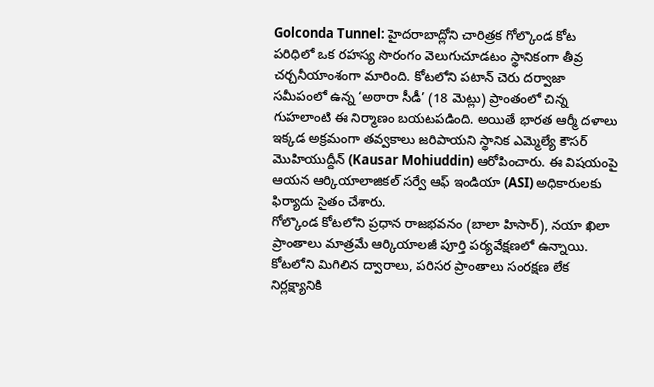Golconda Tunnel: హైదరాబాద్లోని చారిత్రక గోల్కొండ కోట పరిధిలో ఒక రహస్య సొరంగం వెలుగుచూడటం స్థానికంగా తీవ్ర చర్చనీయాంశంగా మారింది. కోటలోని పటాన్ చెరు దర్వాజా సమీపంలో ఉన్న ‘అఠారా సీడీ’ (18 మెట్లు) ప్రాంతంలో చిన్న గుహలాంటి ఈ నిర్మాణం బయటపడింది. అయితే భారత ఆర్మీ దళాలు ఇక్కడ అక్రమంగా తవ్వకాలు జరిపాయని స్థానిక ఎమ్మెల్యే కౌసర్ మొహియుద్దీన్ (Kausar Mohiuddin) ఆరోపించారు. ఈ విషయంపై ఆయన ఆర్కియాలాజికల్ సర్వే ఆఫ్ ఇండియా (ASI) అధికారులకు ఫిర్యాదు సైతం చేశారు.
గోల్కొండ కోటలోని ప్రధాన రాజభవనం (బాలా హిసార్), నయా ఖిలా ప్రాంతాలు మాత్రమే ఆర్కియాలజీ పూర్తి పర్యవేక్షణలో ఉన్నాయి. కోటలోని మిగిలిన ద్వారాలు, పరిసర ప్రాంతాలు సంరక్షణ లేక నిర్లక్ష్యానికి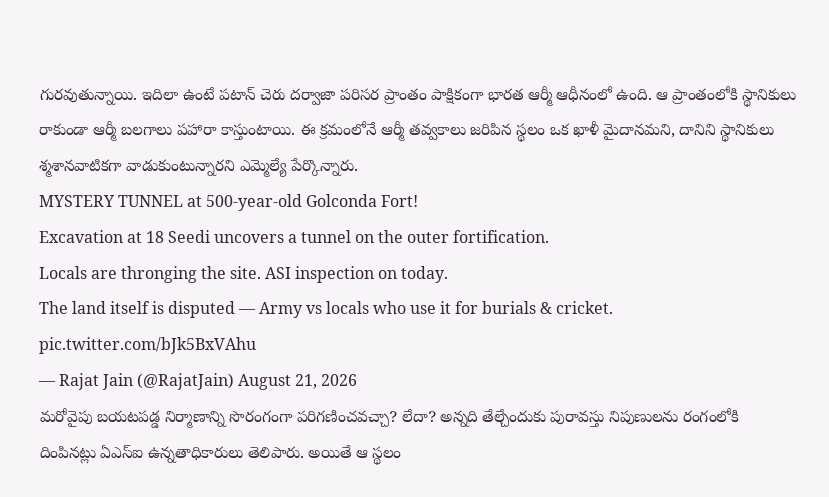గురవుతున్నాయి. ఇదిలా ఉంటే పటాన్ చెరు దర్వాజా పరిసర ప్రాంతం పాక్షికంగా భారత ఆర్మీ ఆధీనంలో ఉంది. ఆ ప్రాంతంలోకి స్థానికులు రాకుండా ఆర్మీ బలగాలు పహారా కాస్తుంటాయి. ఈ క్రమంలోనే ఆర్మీ తవ్వకాలు జరిపిన స్థలం ఒక ఖాళీ మైదానమని, దానిని స్థానికులు శ్మశానవాటికగా వాడుకుంటున్నారని ఎమ్మెల్యే పేర్కొన్నారు.
MYSTERY TUNNEL at 500-year-old Golconda Fort!
Excavation at 18 Seedi uncovers a tunnel on the outer fortification.
Locals are thronging the site. ASI inspection on today.
The land itself is disputed — Army vs locals who use it for burials & cricket. pic.twitter.com/bJk5BxVAhu
— Rajat Jain (@RajatJain) August 21, 2026
మరోవైపు బయటపడ్డ నిర్మాణాన్ని సొరంగంగా పరిగణించవచ్చా? లేదా? అన్నది తేల్చేందుకు పురావస్తు నిపుణులను రంగంలోకి దింపినట్లు ఏఎస్ఐ ఉన్నతాధికారులు తెలిపారు. అయితే ఆ స్థలం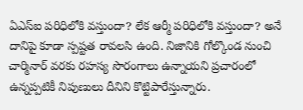ఏఎస్ఐ పరిధిలోకి వస్తుందా? లేక ఆర్మీ పరిధిలోకి వస్తుందా? అనే దానిపై కూడా స్పష్టత రావలసి ఉంది. నిజానికి గోల్కొండ నుంచి చార్మినార్ వరకు రహస్య సొరంగాలు ఉన్నాయని ప్రచారంలో ఉన్నప్పటికీ నిపుణులు దీనిని కొట్టిపారేస్తున్నారు.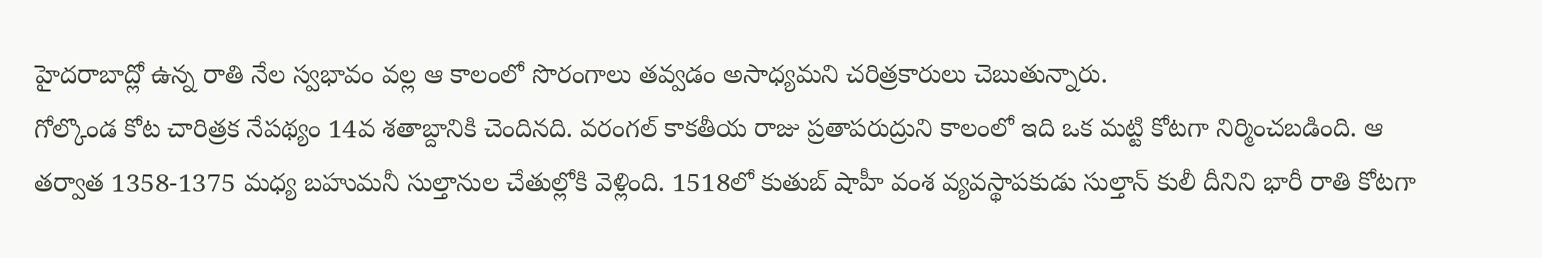హైదరాబాద్లో ఉన్న రాతి నేల స్వభావం వల్ల ఆ కాలంలో సొరంగాలు తవ్వడం అసాధ్యమని చరిత్రకారులు చెబుతున్నారు.
గోల్కొండ కోట చారిత్రక నేపథ్యం 14వ శతాబ్దానికి చెందినది. వరంగల్ కాకతీయ రాజు ప్రతాపరుద్రుని కాలంలో ఇది ఒక మట్టి కోటగా నిర్మించబడింది. ఆ తర్వాత 1358-1375 మధ్య బహుమనీ సుల్తానుల చేతుల్లోకి వెళ్లింది. 1518లో కుతుబ్ షాహీ వంశ వ్యవస్థాపకుడు సుల్తాన్ కులీ దీనిని భారీ రాతి కోటగా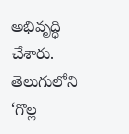అభివృద్ధి చేశారు. తెలుగులోని ‘గొల్ల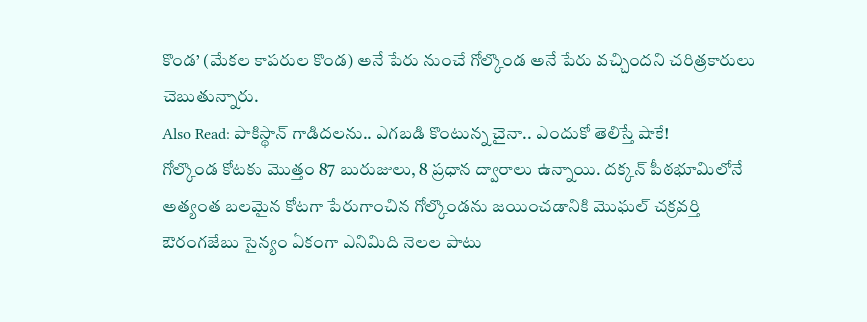కొండ’ (మేకల కాపరుల కొండ) అనే పేరు నుంచే గోల్కొండ అనే పేరు వచ్చిందని చరిత్రకారులు చెబుతున్నారు.
Also Read: పాకిస్థాన్ గాడిదలను.. ఎగబడి కొంటున్న చైనా.. ఎందుకో తెలిస్తే షాకే!
గోల్కొండ కోటకు మొత్తం 87 బురుజులు, 8 ప్రధాన ద్వారాలు ఉన్నాయి. దక్కన్ పీఠభూమిలోనే అత్యంత బలమైన కోటగా పేరుగాంచిన గోల్కొండను జయించడానికి మొఘల్ చక్రవర్తి ఔరంగజేబు సైన్యం ఏకంగా ఎనిమిది నెలల పాటు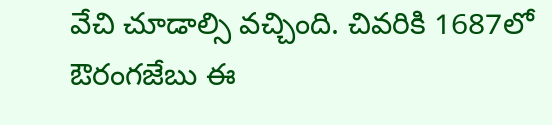వేచి చూడాల్సి వచ్చింది. చివరికి 1687లో ఔరంగజేబు ఈ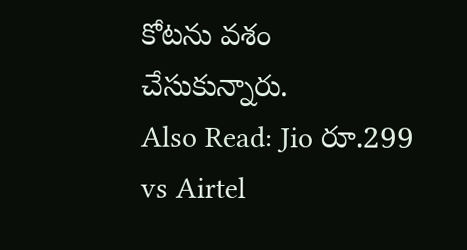కోటను వశం చేసుకున్నారు.
Also Read: Jio రూ.299 vs Airtel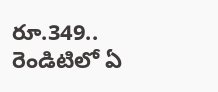రూ.349.. రెండిటిలో ఏ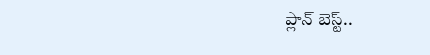ప్లాన్ బెస్ట్..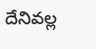దేనివల్ల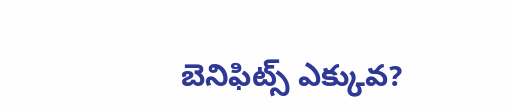బెనిఫిట్స్ ఎక్కువ?